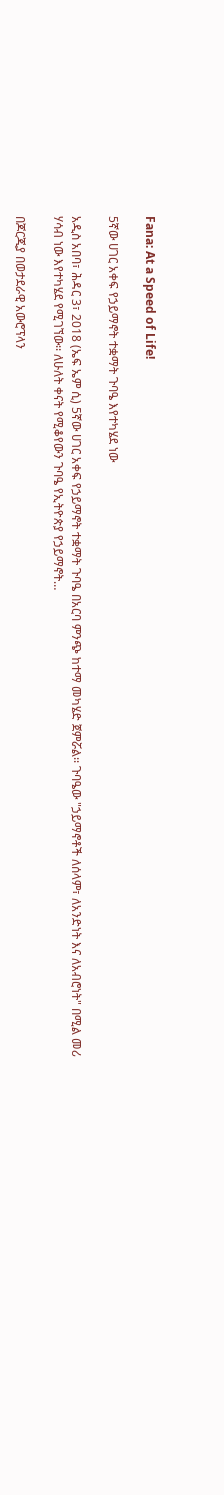Fana: At a Speed of Life!

5ኛው ሀገር አቀፍ የኃይማኖት ተቋማት ጉባዔ እየተካሄደ ነው

አዲስ አበባ፣ ሕዳር 3፣ 2018 (ኤፍ ኤም ሲ) 5ኛው ሀገር አቀፍ የኃይማኖት ተቋማት ጉባዔ በአርባ ምንጭ ከተማ መካሄድ ጀምሯል፡፡ ጉባዔው "ኃይማኖቶች ለሰላም፣ ለአንድነት እና ለአብሮነት" በሚል መሪ ሃሳብ ነው እየተካሄደ የሚገኘው፡፡ ለሁለት ቀናት የሚቆየውን ጉባዔ የኢትዮጵያ የኃይማኖት…

በጆርጂያ በወታደራዊ አውሮፕላን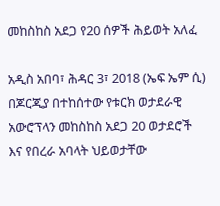መከስከስ አደጋ የ20 ሰዎች ሕይወት አለፈ

አዲስ አበባ፣ ሕዳር 3፣ 2018 (ኤፍ ኤም ሲ) በጆርጂያ በተከሰተው የቱርክ ወታደራዊ አውሮፕላን መከስከስ አደጋ 20 ወታደሮች እና የበረራ አባላት ህይወታቸው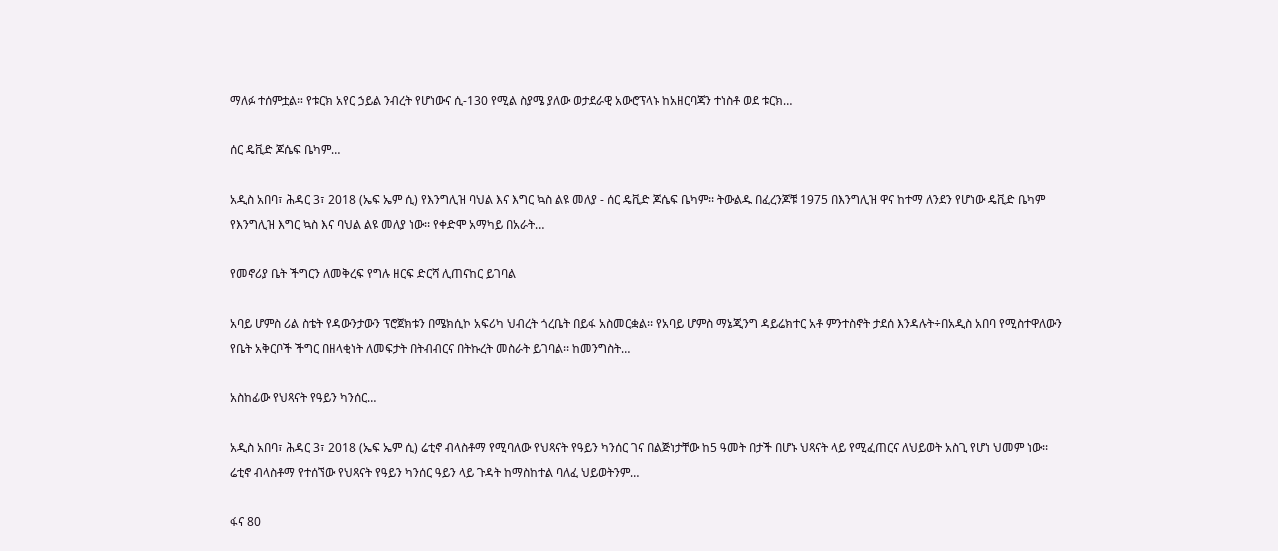ማለፉ ተሰምቷል። የቱርክ አየር ኃይል ንብረት የሆነውና ሲ-130 የሚል ስያሜ ያለው ወታደራዊ አውሮፕላኑ ከአዘርባጃን ተነስቶ ወደ ቱርክ…

ሰር ዴቪድ ጆሴፍ ቤካም…

አዲስ አበባ፣ ሕዳር 3፣ 2018 (ኤፍ ኤም ሲ) የእንግሊዝ ባህል እና እግር ኳስ ልዩ መለያ - ሰር ዴቪድ ጆሴፍ ቤካም፡፡ ትውልዱ በፈረንጆቹ 1975 በእንግሊዝ ዋና ከተማ ለንደን የሆነው ዴቪድ ቤካም የእንግሊዝ እግር ኳስ እና ባህል ልዩ መለያ ነው፡፡ የቀድሞ አማካይ በአራት…

የመኖሪያ ቤት ችግርን ለመቅረፍ የግሉ ዘርፍ ድርሻ ሊጠናከር ይገባል

አባይ ሆምስ ሪል ስቴት የዳውንታውን ፕሮጀክቱን በሜክሲኮ አፍሪካ ህብረት ጎረቤት በይፋ አስመርቋል፡፡ የአባይ ሆምስ ማኔጂንግ ዳይሬክተር አቶ ምንተስኖት ታደሰ እንዳሉት÷በአዲስ አበባ የሚስተዋለውን የቤት አቅርቦች ችግር በዘላቂነት ለመፍታት በትብብርና በትኩረት መስራት ይገባል፡፡ ከመንግስት…

አስከፊው የህጻናት የዓይን ካንሰር…

አዲስ አበባ፣ ሕዳር 3፣ 2018 (ኤፍ ኤም ሲ) ሬቲኖ ብላስቶማ የሚባለው የህጻናት የዓይን ካንሰር ገና በልጅነታቸው ከ5 ዓመት በታች በሆኑ ህጻናት ላይ የሚፈጠርና ለህይወት አስጊ የሆነ ህመም ነው፡፡ ሬቲኖ ብላስቶማ የተሰኘው የህጻናት የዓይን ካንሰር ዓይን ላይ ጉዳት ከማስከተል ባለፈ ህይወትንም…

ፋና 80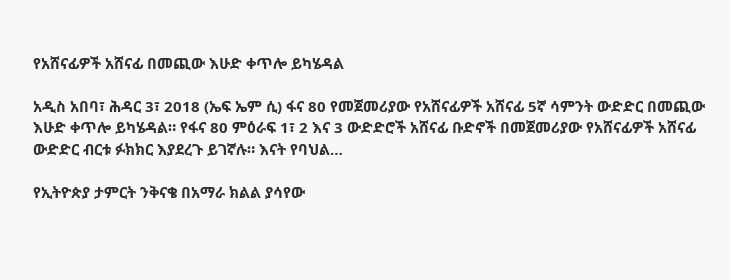የአሸናፊዎች አሸናፊ በመጪው እሁድ ቀጥሎ ይካሄዳል

አዲስ አበባ፣ ሕዳር 3፣ 2018 (ኤፍ ኤም ሲ) ፋና 80 የመጀመሪያው የአሸናፊዎች አሸናፊ 5ኛ ሳምንት ውድድር በመጪው እሁድ ቀጥሎ ይካሄዳል። የፋና 80 ምዕራፍ 1፣ 2 እና 3 ውድድሮች አሸናፊ ቡድኖች በመጀመሪያው የአሸናፊዎች አሸናፊ ውድድር ብርቱ ፉክክር እያደረጉ ይገኛሉ። እናት የባህል…

የኢትዮጵያ ታምርት ንቅናቄ በአማራ ክልል ያሳየው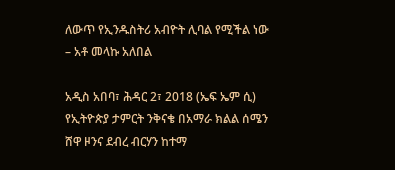ለውጥ የኢንዱስትሪ አብዮት ሊባል የሚችል ነው – አቶ መላኩ አለበል

አዲስ አበባ፣ ሕዳር 2፣ 2018 (ኤፍ ኤም ሲ) የኢትዮጵያ ታምርት ንቅናቄ በአማራ ክልል ሰሜን ሸዋ ዞንና ደብረ ብርሃን ከተማ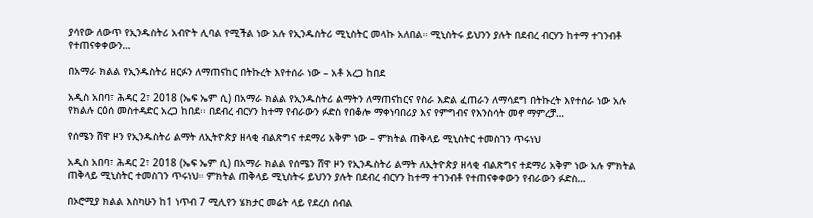ያሳየው ለውጥ የኢንዱስትሪ አብዮት ሊባል የሚችል ነው አሉ የኢንዱስትሪ ሚኒስትር መላኩ አለበል። ሚኒስትሩ ይህንን ያሉት በደብረ ብርሃን ከተማ ተገንብቶ የተጠናቀቀውን…

በአማራ ክልል የኢንዱስትሪ ዘርፉን ለማጠናከር በትኩረት እየተሰራ ነው – አቶ አረጋ ከበደ

አዲስ አበባ፣ ሕዳር 2፣ 2018 (ኤፍ ኤም ሲ) በአማራ ክልል የኢንዱስትሪ ልማትን ለማጠናከርና የስራ እድል ፈጠራን ለማሳደግ በትኩረት እየተሰራ ነው አሉ የክልሉ ርዕሰ መስተዳድር አረጋ ከበደ፡፡ በደብረ ብርሃን ከተማ የብራውን ፉድስ የበቆሎ ማቀነባበሪያ እና የምግብና የእንስሳት መኖ ማምረቻ…

የሰሜን ሸዋ ዞን የኢንዱስትሪ ልማት ለኢትዮጵያ ዘላቂ ብልጽግና ተደማሪ አቅም ነው – ምክትል ጠቅላይ ሚኒስትር ተመስገን ጥሩነህ

አዲስ አበባ፣ ሕዳር 2፣ 2018 (ኤፍ ኤም ሲ) በአማራ ክልል የሰሜን ሸዋ ዞን የኢንዱስትሪ ልማት ለኢትዮጵያ ዘላቂ ብልጽግና ተደማሪ አቅም ነው አሉ ምክትል ጠቅላይ ሚኒስትር ተመስገን ጥሩነህ። ምክትል ጠቅላይ ሚኒስትሩ ይህንን ያሉት በደብረ ብርሃን ከተማ ተገንብቶ የተጠናቀቀውን የብራውን ፉድስ…

በኦሮሚያ ክልል እስካሁን ከ1 ነጥብ 7 ሚሊየን ሄክታር መሬት ላይ የደረሰ ሰብል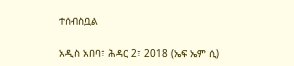ተሰብስቧል

አዲስ አበባ፣ ሕዳር 2፣ 2018 (ኤፍ ኤም ሲ)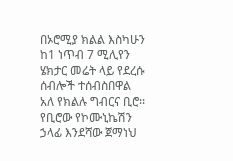በኦሮሚያ ክልል እስካሁን ከ1 ነጥብ 7 ሚሊየን ሄክታር መሬት ላይ የደረሱ ሰብሎች ተሰብስበዋል አለ የክልሉ ግብርና ቢሮ፡፡ የቢሮው የኮሙኒኬሽን ኃላፊ እንደሻው ጀማነህ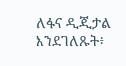ለፋና ዲጂታል እንደገለጹት፥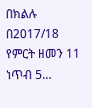በክልሉ በ2017/18 የምርት ዘመን 11 ነጥብ 5…